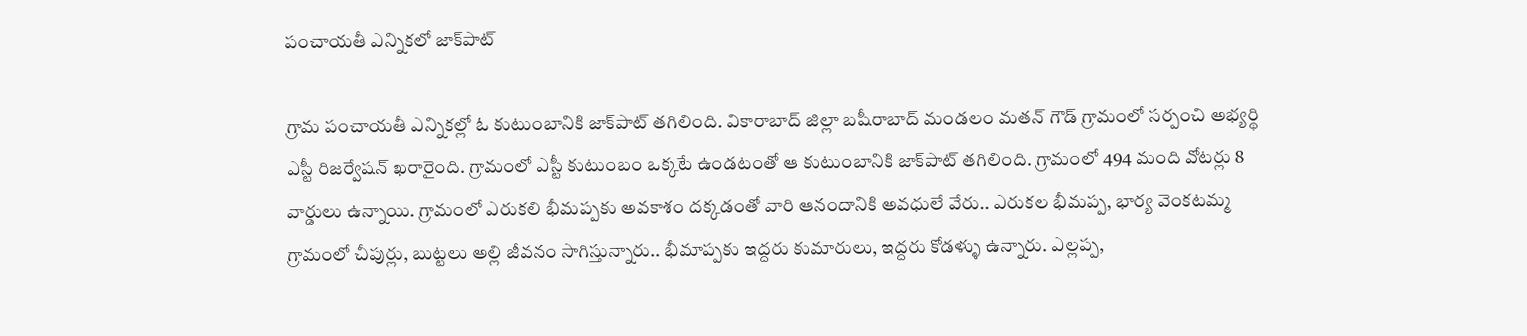పంచాయతీ ఎన్నికలో జాక్‌పాట్‌

గ్రామ పంచాయతీ ఎన్నికల్లో ఓ కుటుంబానికి జాక్‌పాట్‌ ‌తగిలింది. వికారాబాద్‌ ‌జిల్లా బషీరాబాద్‌ ‌మండలం మతన్‌ ‌గౌడ్‌ ‌గ్రామంలో సర్పంచి అభ్యర్థి ఎస్టీ రిజర్వేషన్‌ ‌ఖరారైంది. గ్రామంలో ఎస్టీ కుటుంబం ఒక్కటే ఉండటంతో ఆ కుటుంబానికి జాక్‌పాట్‌ ‌తగిలింది. గ్రామంలో 494 మంది వోటర్లు 8 వార్డులు ఉన్నాయి. గ్రామంలో ఎరుకలి భీమప్పకు అవకాశం దక్కడంతో వారి ఆనందానికి అవధులే వేరు.. ఎరుకల భీమప్ప, భార్య వెంకటమ్మ గ్రామంలో చీపుర్లు, బుట్టలు అల్లి జీవనం సాగిస్తున్నారు.. భీమాప్పకు ఇద్దరు కుమారులు, ఇద్దరు కోడళ్ళు ఉన్నారు. ఎల్లప్ప,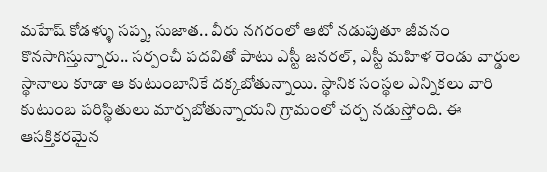మహేష్‌ ‌కోడళ్ళు సప్న, సుజాత.. వీరు నగరంలో ఆటో నడుపుతూ జీవనం కొనసాగిస్తున్నారు.. సర్పంచీ పదవితో పాటు ఎస్టీ జనరల్‌, ఎస్టీ మహిళ రెండు వార్డుల స్థానాలు కూడా ఆ కుటుంబానికే దక్కబోతున్నాయి. స్థానిక సంస్థల ఎన్నికలు వారి కుటుంబ పరిస్థితులు మార్చబోతున్నాయని గ్రామంలో చర్చ నడుస్తోంది. ఈ ఆసక్తికరమైన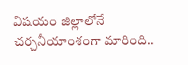విషయం జిల్లాలోనే చర్చనీయాంశంగా మారింది..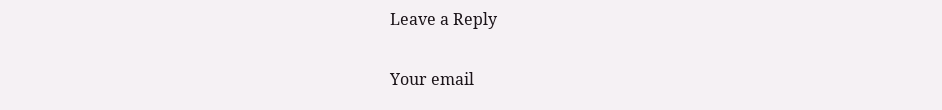Leave a Reply

Your email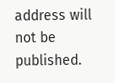address will not be published.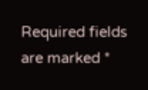Required fields are marked *